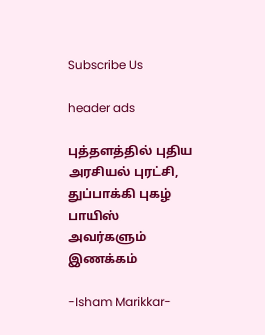Subscribe Us

header ads

புத்தளத்தில் புதிய அரசியல் புரட்சி, துப்பாக்கி புகழ் பாயிஸ் அவர்களும் இணக்கம்

-Isham Marikkar-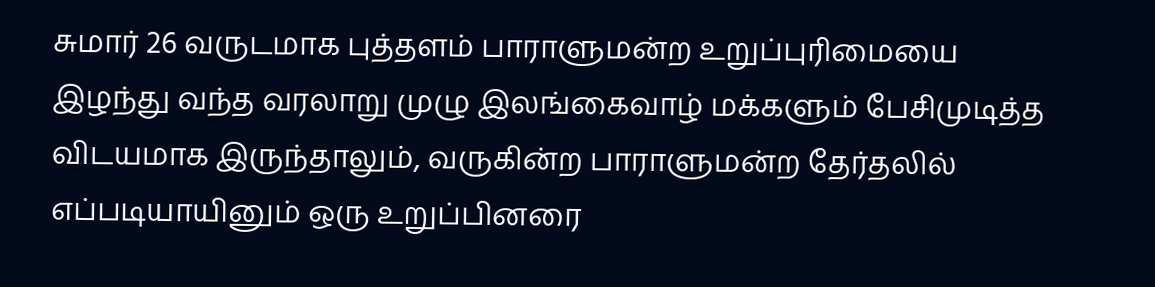சுமார் 26 வருடமாக புத்தளம் பாராளுமன்ற உறுப்புரிமையை இழந்து வந்த வரலாறு முழு இலங்கைவாழ் மக்களும் பேசிமுடித்த விடயமாக இருந்தாலும், வருகின்ற பாராளுமன்ற தேர்தலில் எப்படியாயினும் ஒரு உறுப்பினரை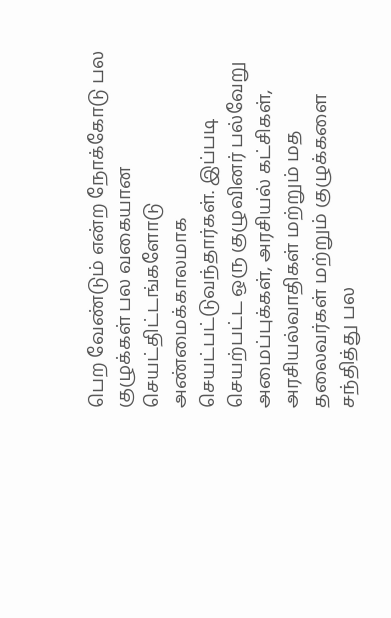பெற வேண்டும் என்ற நோக்கோடு பல குழுக்கள் பல வகையான செயட்திட்டங்களோடு அண்மைக்காலமாக செயட்பட்டுவந்தார்கள். இப்படி செயற்பட்ட ஒரு குழுவினர் பல்வேறு அமைப்புக்கள், அரசியல் கட்சிகள், அரசியல்வாதிகள் மற்றும் மத தலைவர்கள் மற்றும் குழுக்களை சந்தித்து பல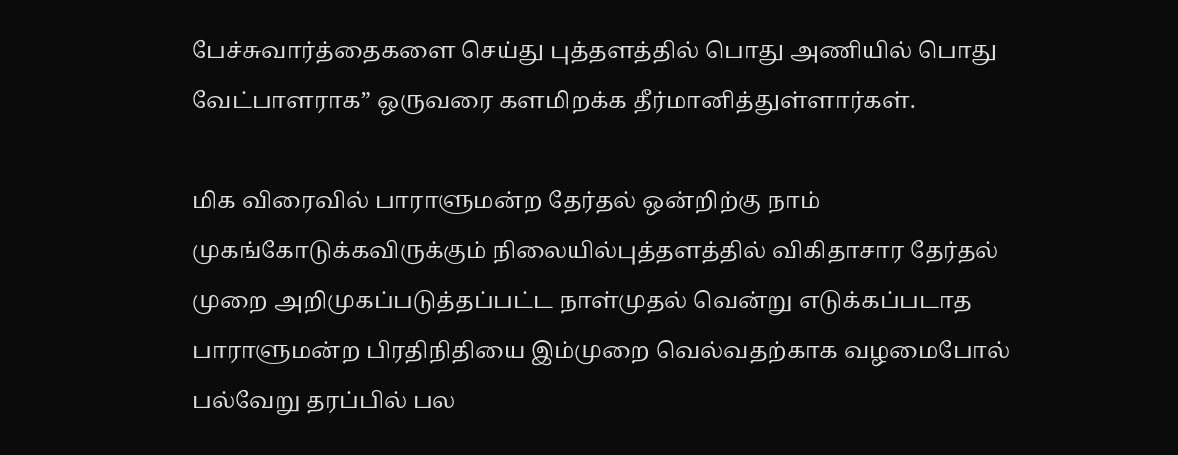பேச்சுவார்த்தைகளை செய்து புத்தளத்தில் பொது அணியில் பொது வேட்பாளராக” ஒருவரை களமிறக்க தீர்மானித்துள்ளார்கள்.

மிக விரைவில் பாராளுமன்ற தேர்தல் ஒன்றிற்கு நாம் முகங்கோடுக்கவிருக்கும் நிலையில்புத்தளத்தில் விகிதாசார தேர்தல் முறை அறிமுகப்படுத்தப்பட்ட நாள்முதல் வென்று எடுக்கப்படாத பாராளுமன்ற பிரதிநிதியை இம்முறை வெல்வதற்காக வழமைபோல் பல்வேறு தரப்பில் பல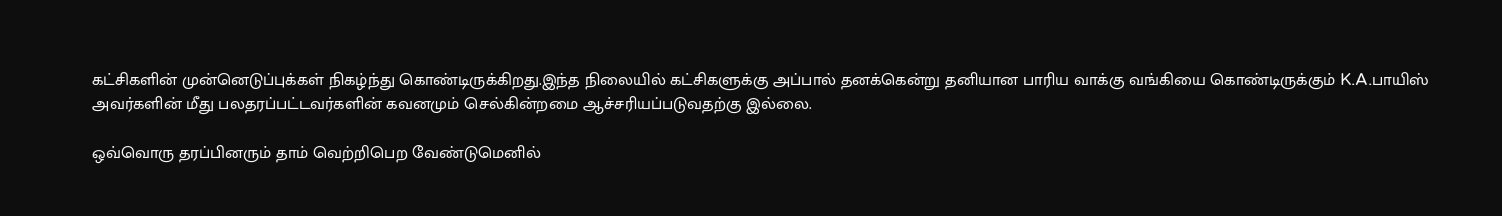கட்சிகளின் முன்னெடுப்புக்கள் நிகழ்ந்து கொண்டிருக்கிறது.இந்த நிலையில் கட்சிகளுக்கு அப்பால் தனக்கென்று தனியான பாரிய வாக்கு வங்கியை கொண்டிருக்கும் K.A.பாயிஸ் அவர்களின் மீது பலதரப்பட்டவர்களின் கவனமும் செல்கின்றமை ஆச்சரியப்படுவதற்கு இல்லை.

ஒவ்வொரு தரப்பினரும் தாம் வெற்றிபெற வேண்டுமெனில்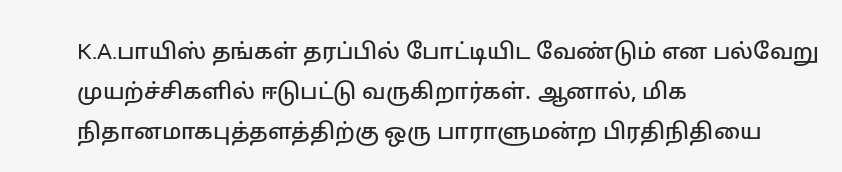K.A.பாயிஸ் தங்கள் தரப்பில் போட்டியிட வேண்டும் என பல்வேறு முயற்ச்சிகளில் ஈடுபட்டு வருகிறார்கள். ஆனால், மிக நிதானமாகபுத்தளத்திற்கு ஒரு பாராளுமன்ற பிரதிநிதியை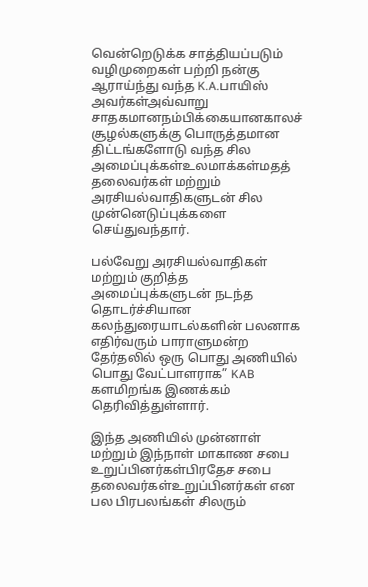வென்றெடுக்க சாத்தியப்படும் வழிமுறைகள் பற்றி நன்கு ஆராய்ந்து வந்த K.A.பாயிஸ் அவர்கள்அவ்வாறு சாதகமானநம்பிக்கையானகாலச் சூழல்களுக்கு பொருத்தமான திட்டங்களோடு வந்த சில அமைப்புக்கள்உலமாக்கள்மதத் தலைவர்கள் மற்றும் அரசியல்வாதிகளுடன் சில முன்னெடுப்புக்களை செய்துவந்தார்.

பல்வேறு அரசியல்வாதிகள் மற்றும் குறித்த அமைப்புக்களுடன் நடந்த தொடர்ச்சியான கலந்துரையாடல்களின் பலனாக எதிர்வரும் பாராளுமன்ற தேர்தலில் ஒரு பொது அணியில் பொது வேட்பாளராக” KAB களமிறங்க இணக்கம் தெரிவித்துள்ளார்.

இந்த அணியில் முன்னாள் மற்றும் இந்நாள் மாகாண சபை உறுப்பினர்கள்பிரதேச சபை தலைவர்கள்உறுப்பினர்கள் என பல பிரபலங்கள் சிலரும்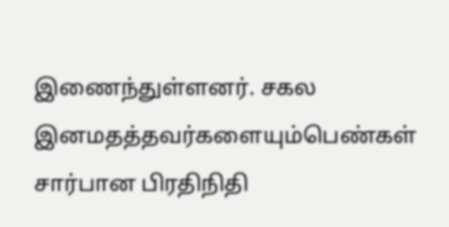இணைந்துள்ளனர். சகல இனமதத்தவர்களையும்பெண்கள் சார்பான பிரதிநிதி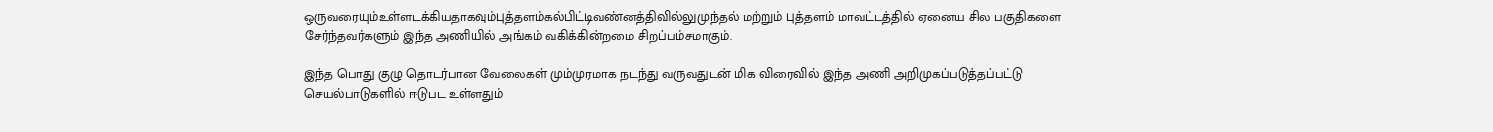ஒருவரையும்உள்ளடக்கியதாகவும்புத்தளம்கல்பிட்டிவண்னத்திவில்லுமுந்தல் மற்றும் புத்தளம் மாவட்டத்தில் ஏனைய சில பகுதிகளை சேர்ந்தவர்களும் இந்த அணியில் அங்கம் வகிக்கின்றமை சிறப்பம்சமாகும்.

இந்த பொது குழு தொடர்பான வேலைகள் மும்முரமாக நடந்து வருவதுடன் மிக விரைவில் இந்த அணி அறிமுகப்படுத்தப்பட்டு செயல்பாடுகளில் ஈடுபட உள்ளதும்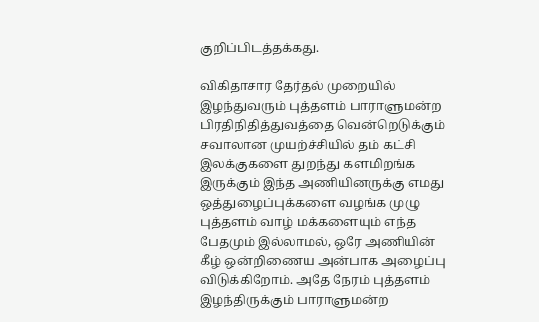குறிப்பிடத்தக்கது.

விகிதாசார தேர்தல் முறையில் இழந்துவரும் புத்தளம் பாராளுமன்ற பிரதிநிதித்துவத்தை வென்றெடுக்கும் சவாலான முயற்ச்சியில் தம் கட்சி இலக்குகளை துறந்து களமிறங்க இருக்கும் இந்த அணியினருக்கு எமது ஒத்துழைப்புக்களை வழங்க முழு புத்தளம் வாழ் மக்களையும் எந்த பேதமும் இல்லாமல், ஒரே அணியின் கீழ் ஒன்றிணைய அன்பாக அழைப்பு விடுக்கிறோம். அதே நேரம் புத்தளம் இழந்திருக்கும் பாராளுமன்ற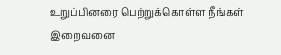உறுப்பினரை பெற்றுக்கொள்ள நீங்கள் இறைவனை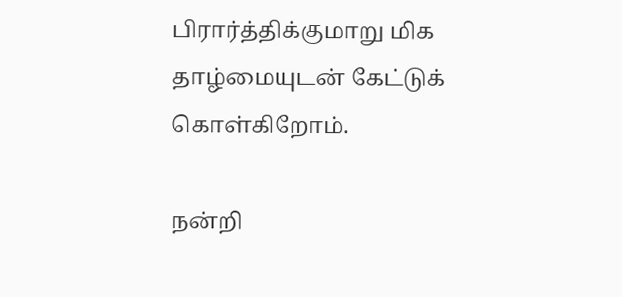பிரார்த்திக்குமாறு மிக தாழ்மையுடன் கேட்டுக் கொள்கிறோம்.

நன்றி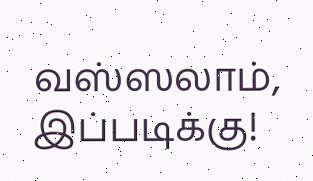வஸ்ஸலாம்,
இப்படிக்கு!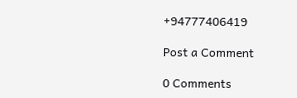+94777406419

Post a Comment

0 Comments